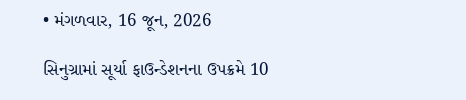• મંગળવાર, 16 જૂન, 2026

સિનુગ્રામાં સૂર્યા ફાઉન્ડેશનના ઉપક્રમે 10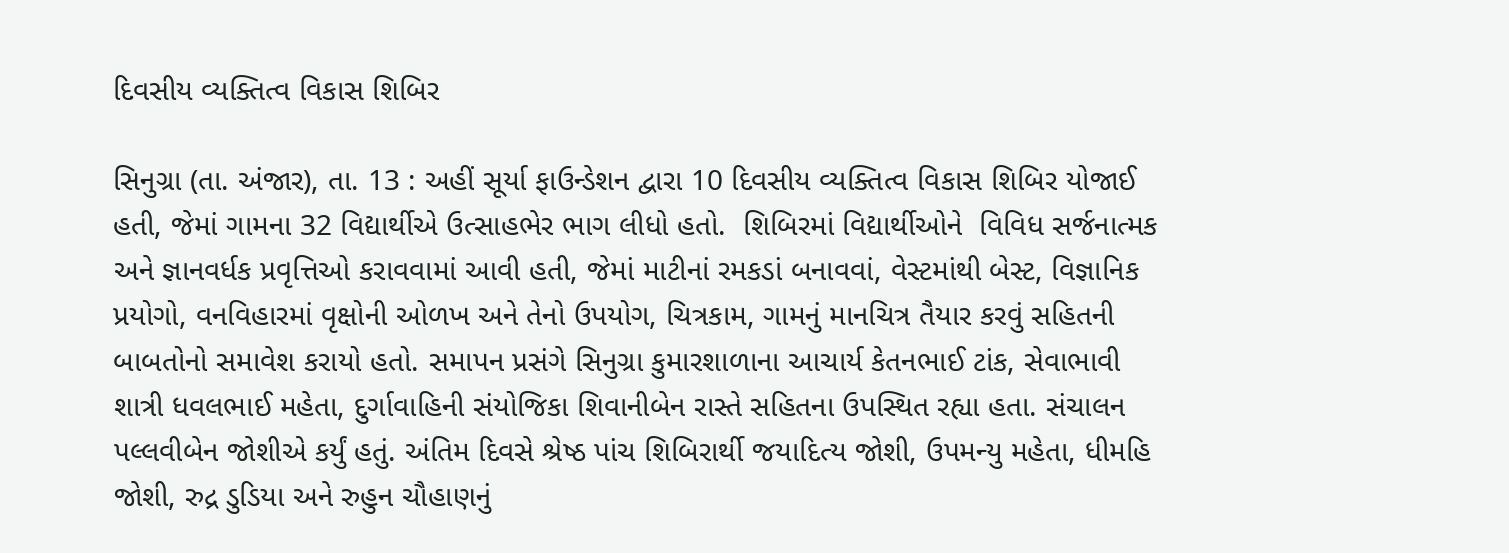દિવસીય વ્યક્તિત્વ વિકાસ શિબિર

સિનુગ્રા (તા. અંજાર), તા. 13 : અહીં સૂર્યા ફાઉન્ડેશન દ્વારા 10 દિવસીય વ્યક્તિત્વ વિકાસ શિબિર યોજાઈ હતી, જેમાં ગામના 32 વિદ્યાર્થીએ ઉત્સાહભેર ભાગ લીધો હતો.  શિબિરમાં વિદ્યાર્થીઓને  વિવિધ સર્જનાત્મક અને જ્ઞાનવર્ધક પ્રવૃત્તિઓ કરાવવામાં આવી હતી, જેમાં માટીનાં રમકડાં બનાવવાં, વેસ્ટમાંથી બેસ્ટ, વિજ્ઞાનિક પ્રયોગો, વનવિહારમાં વૃક્ષોની ઓળખ અને તેનો ઉપયોગ, ચિત્રકામ, ગામનું માનચિત્ર તૈયાર કરવું સહિતની બાબતોનો સમાવેશ કરાયો હતો. સમાપન પ્રસંગે સિનુગ્રા કુમારશાળાના આચાર્ય કેતનભાઈ ટાંક, સેવાભાવી  શાત્રી ધવલભાઈ મહેતા, દુર્ગાવાહિની સંયોજિકા શિવાનીબેન રાસ્તે સહિતના ઉપસ્થિત રહ્યા હતા. સંચાલન પલ્લવીબેન જોશીએ કર્યું હતું. અંતિમ દિવસે શ્રેષ્ઠ પાંચ શિબિરાર્થી જયાદિત્ય જોશી, ઉપમન્યુ મહેતા, ધીમહિ જોશી, રુદ્ર ડુડિયા અને રુહુન ચૌહાણનું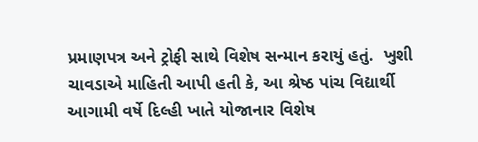પ્રમાણપત્ર અને ટ્રોફી સાથે વિશેષ સન્માન કરાયું હતું.  ખુશી ચાવડાએ માહિતી આપી હતી કે, આ શ્રેષ્ઠ પાંચ વિદ્યાર્થી આગામી વર્ષે દિલ્હી ખાતે યોજાનાર વિશેષ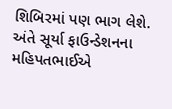શિબિરમાં પણ ભાગ લેશે. અંતે સૂર્યા ફાઉન્ડેશનના મહિપતભાઈએ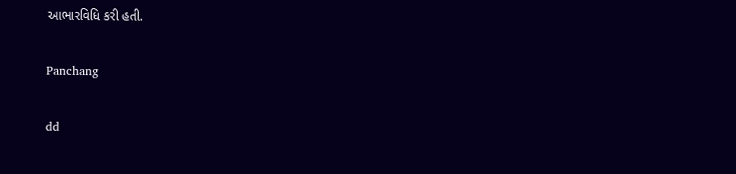આભારવિધિ કરી હતી.

Panchang

dd